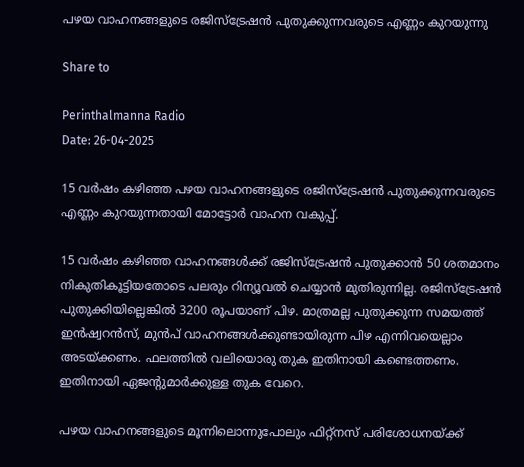പഴയ വാഹനങ്ങളുടെ രജിസ്‌ട്രേഷന്‍ പുതുക്കുന്നവരുടെ എണ്ണം കുറയുന്നു

Share to

Perinthalmanna Radio
Date: 26-04-2025

15 വര്‍ഷം കഴിഞ്ഞ പഴയ വാഹനങ്ങളുടെ രജിസ്‌ട്രേഷന്‍ പുതുക്കുന്നവരുടെ എണ്ണം കുറയുന്നതായി മോട്ടോര്‍ വാഹന വകുപ്പ്.

15 വര്‍ഷം കഴിഞ്ഞ വാഹനങ്ങള്‍ക്ക് രജിസ്ട്രേഷന്‍ പുതുക്കാന്‍ 50 ശതമാനം നികുതികൂട്ടിയതോടെ പലരും റിന്യൂവല്‍ ചെയ്യാന്‍ മുതിരുന്നില്ല. രജിസ്‌ട്രേഷന്‍ പുതുക്കിയില്ലെങ്കില്‍ 3200 രൂപയാണ് പിഴ. മാത്രമല്ല പുതുക്കുന്ന സമയത്ത് ഇന്‍ഷ്വറന്‍സ്, മുന്‍പ് വാഹനങ്ങള്‍ക്കുണ്ടായിരുന്ന പിഴ എന്നിവയെല്ലാം അടയ്ക്കണം. ഫലത്തില്‍ വലിയൊരു തുക ഇതിനായി കണ്ടെത്തണം. ഇതിനായി ഏജന്‍റുമാര്‍ക്കുള്ള തുക വേറെ.

പഴയ വാഹനങ്ങളുടെ മൂന്നിലൊന്നുപോലും ഫിറ്റ്‌നസ് പരിശോധനയ്ക്ക്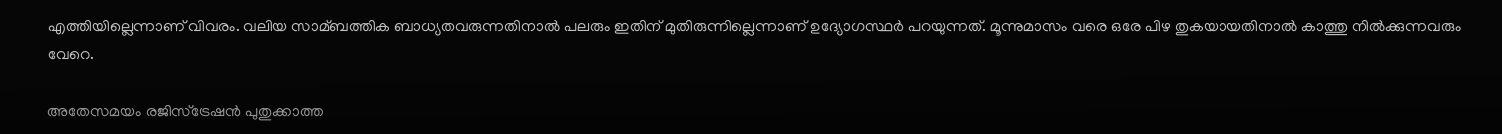എത്തിയില്ലെന്നാണ് വിവരം. വലിയ സാമ്ബത്തിക ബാധ്യതവരുന്നതിനാല്‍ പലരും ഇതിന് മുതിരുന്നില്ലെന്നാണ് ഉദ്യോഗസ്ഥര്‍ പറയുന്നത്. മൂന്നുമാസം വരെ ഒരേ പിഴ തുകയായതിനാല്‍ കാത്തു നില്‍ക്കുന്നവരും വേറെ.

അതേസമയം രജിസ്‌ട്രേഷന്‍ പുതുക്കാത്ത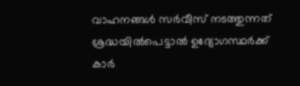വാഹനങ്ങള്‍ സര്‍വീസ് നടത്തുന്നത് ശ്രദ്ധയില്‍പെട്ടാല്‍ ഉദ്യോഗസ്ഥര്‍ക്ക് കാര്‍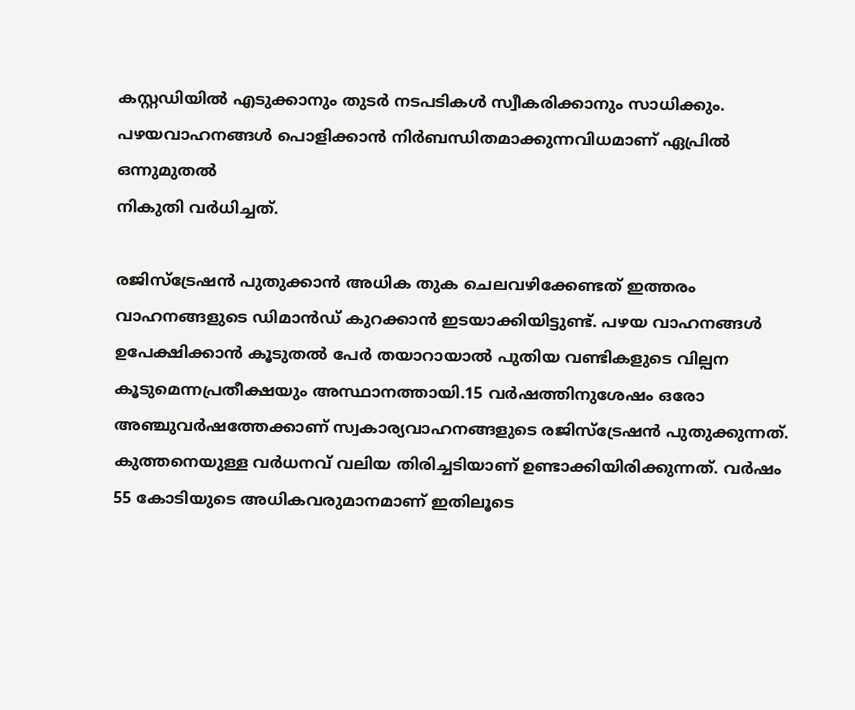കസ്റ്റഡിയില്‍ എടുക്കാനും തുടര്‍ നടപടികള്‍ സ്വീകരിക്കാനും സാധിക്കും. പഴയവാഹനങ്ങള്‍ പൊളിക്കാന്‍ നിര്‍ബന്ധിതമാക്കുന്നവിധമാണ് ഏപ്രില്‍ ഒന്നുമുതല്‍
നികുതി വര്‍ധിച്ചത്.

രജിസ്ട്രേഷന്‍ പുതുക്കാന്‍ അധിക തുക ചെലവഴിക്കേണ്ടത് ഇത്തരം വാഹനങ്ങളുടെ ഡിമാന്‍ഡ് കുറക്കാന്‍ ഇടയാക്കിയിട്ടുണ്ട്. പഴയ വാഹനങ്ങള്‍ ഉപേക്ഷിക്കാന്‍ കൂടുതല്‍ പേര്‍ തയാറായാല്‍ പുതിയ വണ്ടികളുടെ വില്പന കൂടുമെന്നപ്രതീക്ഷയും അസ്ഥാനത്തായി.15 വര്‍ഷത്തിനുശേഷം ഒരോ അഞ്ചുവര്‍ഷത്തേക്കാണ് സ്വകാര്യവാഹനങ്ങളുടെ രജിസ്ട്രേഷന്‍ പുതുക്കുന്നത്. കുത്തനെയുള്ള വര്‍ധനവ് വലിയ തിരിച്ചടിയാണ് ഉണ്ടാക്കിയിരിക്കുന്നത്. വര്‍ഷം 55 കോടിയുടെ അധികവരുമാനമാണ് ഇതിലൂടെ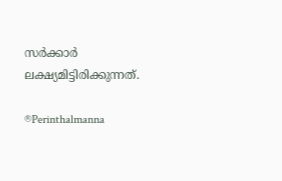സര്‍ക്കാര്‍ ലക്ഷ്യമിട്ടിരിക്കുന്നത്.

®Perinthalmanna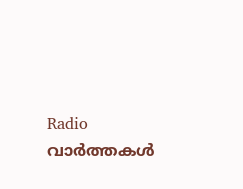Radio
വാർത്തകൾ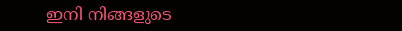ഇനി നിങ്ങളുടെ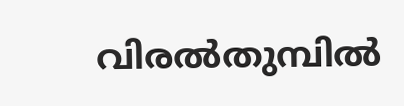വിരൽതുമ്പിൽ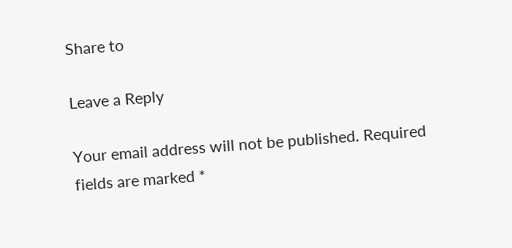Share to

Leave a Reply

Your email address will not be published. Required fields are marked *